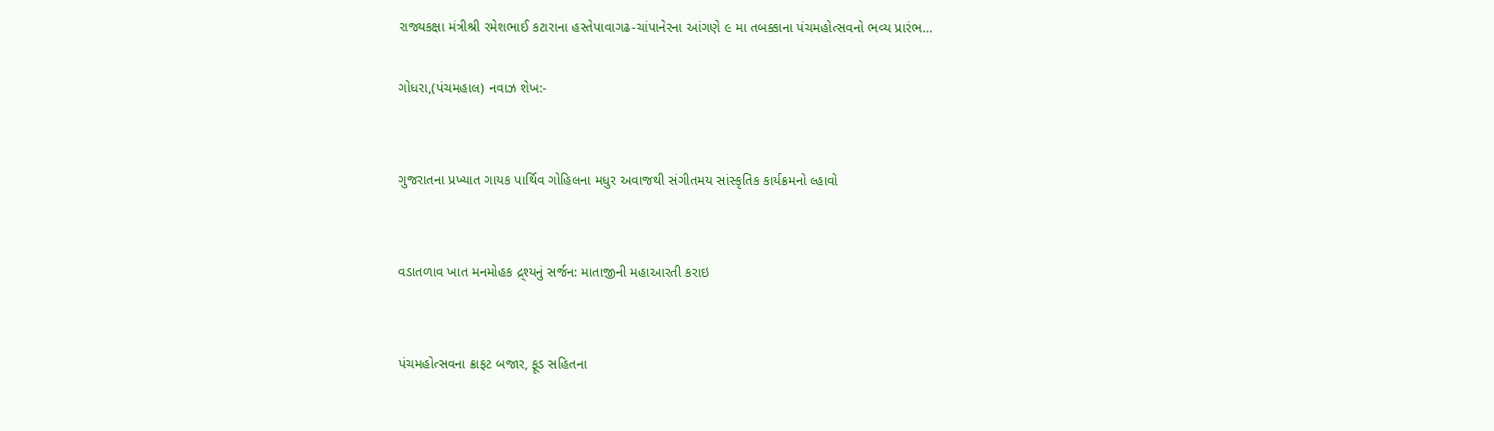રાજ્યકક્ષા મંત્રીશ્રી રમેશભાઈ કટારાના હસ્તેપાવાગઢ-ચાંપાનેરના આંગણે ૯ મા તબક્કાના પંચમહોત્સવનો ભવ્ય પ્રારંભ…

ગોધરા,(પંચમહાલ) નવાઝ શેખ:-


ગુજરાતના પ્રખ્યાત ગાયક પાર્થિવ ગોહિલના મધુર અવાજથી સંગીતમય સાંસ્કૃતિક કાર્યક્રમનો લ્હાવો


વડાતળાવ ખાત મનમોહક દ્ર્શ્યનું સર્જન: માતાજીની મહાઆરતી કરાઇ


પંચમહોત્સવના ક્રાફટ બજાર, ફૂડ સહિતના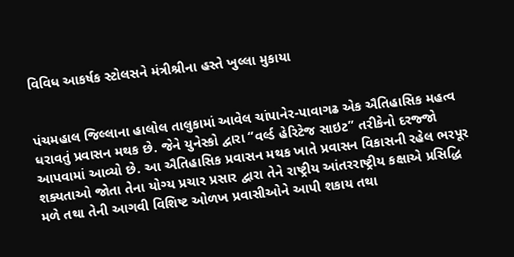વિવિધ આકર્ષક સ્ટોલસને મંત્રીશ્રીના હસ્તે ખુલ્લા મુકાયા


પંચમહાલ જિલ્લાના હાલોલ તાલુકામાં આવેલ ચાંપાનેર-પાવાગઢ એક ઐતિહાસિક મહત્વ ધરાવતું પ્રવાસન મથક છે. જેને યુનેસ્કો દ્વારા “વર્લ્ડ હેરિટેજ સાઇટ” તરીકેનો દરજ્જો આપવામાં આવ્યો છે. આ ઐતિહાસિક પ્રવાસન મથક ખાતે પ્રવાસન વિકાસની રહેલ ભરપૂર શક્યતાઓ જોતા તેના યોગ્ય પ્રચાર પ્રસાર દ્વારા તેને રાષ્ટ્રીય આંતરરાષ્ટ્રીય કક્ષાએ પ્રસિદ્ધિ મળે તથા તેની આગવી વિશિષ્ટ ઓળખ પ્રવાસીઓને આપી શકાય તથા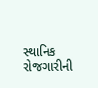સ્થાનિક રોજગારીની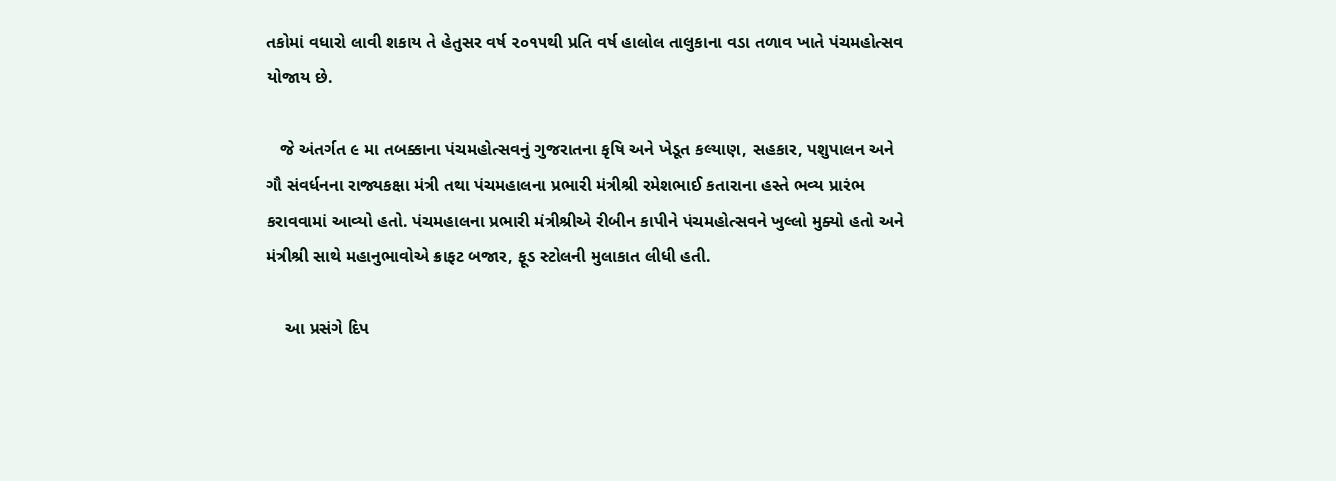તકોમાં વધારો લાવી શકાય તે હેતુસર વર્ષ ૨૦૧૫થી પ્રતિ વર્ષ હાલોલ તાલુકાના વડા તળાવ ખાતે પંચમહોત્સવ યોજાય છે.

   જે અંતર્ગત ૯ મા તબક્કાના પંચમહોત્સવનું ગુજરાતના કૃષિ અને ખેડૂત કલ્યાણ, સહકાર, પશુપાલન અને ગૌ સંવર્ધનના રાજ્યકક્ષા મંત્રી તથા પંચમહાલના પ્રભારી મંત્રીશ્રી રમેશભાઈ કતારાના હસ્તે ભવ્ય પ્રારંભ કરાવવામાં આવ્યો હતો. પંચમહાલના પ્રભારી મંત્રીશ્રીએ રીબીન કાપીને પંચમહોત્સવને ખુલ્લો મુક્યો હતો અને મંત્રીશ્રી સાથે મહાનુભાવોએ ક્રાફટ બજાર, ફૂડ સ્ટોલની મુલાકાત લીધી હતી.

    આ પ્રસંગે દિપ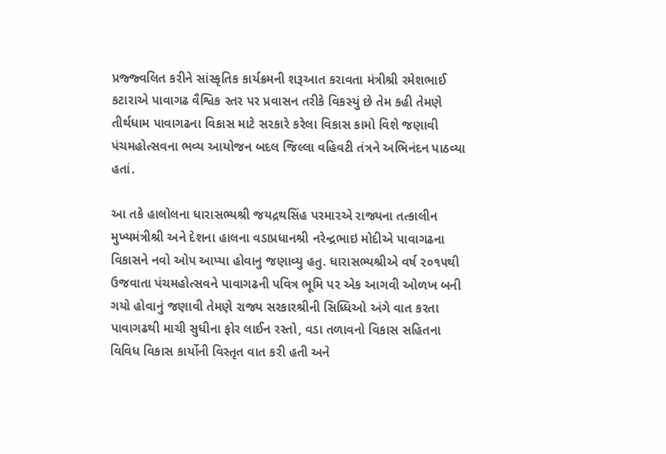પ્રજ્જ્વલિત કરીને સાંસ્કૃતિક કાર્યક્રમની શરૂઆત કરાવતા મંત્રીશ્રી રમેશભાઈ કટારાએ પાવાગઢ વૈશ્વિક સ્તર પર પ્રવાસન તરીકે વિકસ્યું છે તેમ કહી તેમણે તીર્થધામ પાવાગઢના વિકાસ માટે સરકારે કરેલા વિકાસ કામો વિશે જણાવી પંચમહોત્સવના ભવ્ય આયોજન બદલ જિલ્લા વહિવટી તંત્રને અભિનંદન પાઠવ્યા હતાં.

આ તકે હાલોલના ધારાસભ્યશ્રી જયદ્રથસિંહ પરમારએ રાજ્યના તત્કાલીન મુખ્યમંત્રીશ્રી અને દેશના હાલના વડાપ્રધાનશ્રી નરેન્દ્રભાઇ મોદીએ પાવાગઢના વિકાસને નવો ઓપ આપ્યા હોવાનુ જણાવ્યુ હતુ. ધારાસભ્યશ્રીએ વર્ષ ૨૦૧૫થી ઉજવાતા પંચમહોત્સવને પાવાગઢની પવિત્ર ભૂમિ પર એક આગવી ઓળખ બની ગયો હોવાનું જણાવી તેમણે રાજ્ય સરકારશ્રીની સિધ્ધિઓ અંગે વાત કરતા પાવાગઢથી માચી સુધીના ફોર લાઈન રસ્તો, વડા તળાવનો વિકાસ સહિતના વિવિધ વિકાસ કાર્યોની વિસ્તૃત વાત કરી હતી અને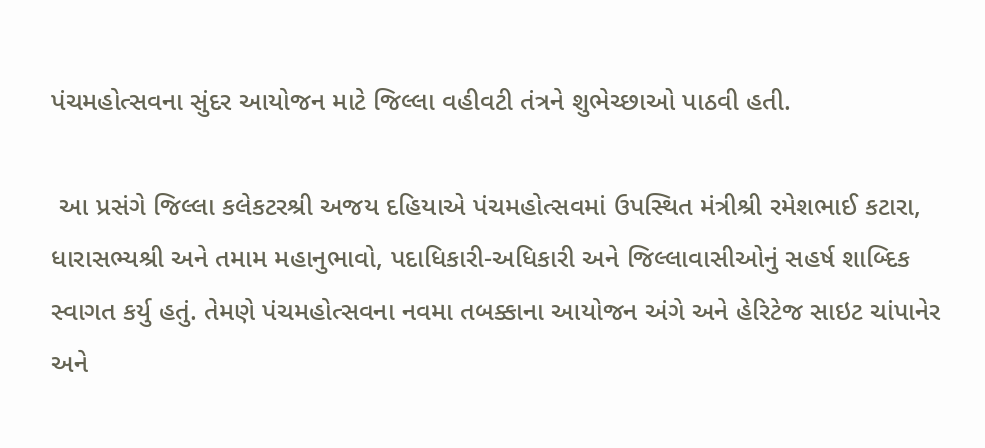પંચમહોત્સવના સુંદર આયોજન માટે જિલ્લા વહીવટી તંત્રને શુભેચ્છાઓ પાઠવી હતી.

 આ પ્રસંગે જિલ્લા કલેકટરશ્રી અજય દહિયાએ પંચમહોત્સવમાં ઉપસ્થિત મંત્રીશ્રી રમેશભાઈ કટારા, ધારાસભ્યશ્રી અને તમામ મહાનુભાવો, પદાધિકારી-અધિકારી અને જિલ્લાવાસીઓનું સહર્ષ શાબ્દિક સ્વાગત કર્યુ હતું. તેમણે પંચમહોત્સવના નવમા તબક્કાના આયોજન અંગે અને હેરિટેજ સાઇટ ચાંપાનેર અને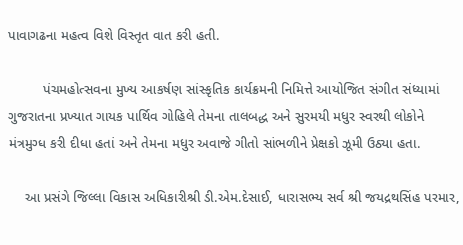પાવાગઢના મહત્વ વિશે વિસ્તૃત વાત કરી હતી.

         પંચમહોત્સવના મુખ્ય આકર્ષણ સાંસ્કૃતિક કાર્યક્રમની નિમિત્તે આયોજિત સંગીત સંધ્યામાં ગુજરાતના પ્રખ્યાત ગાયક પાર્થિવ ગોહિલે તેમના તાલબદ્ધ અને સુરમયી મધુર સ્વરથી લોકોને મંત્રમુગ્ધ કરી દીધા હતાં અને તેમના મધુર અવાજે ગીતો સાંભળીને પ્રેક્ષકો ઝૂમી ઉઠ્યા હતા.

    આ પ્રસંગે જિલ્લા વિકાસ અધિકારીશ્રી ડી.એમ.દેસાઈ, ધારાસભ્ય સર્વ શ્રી જયદ્રથસિંહ પરમાર,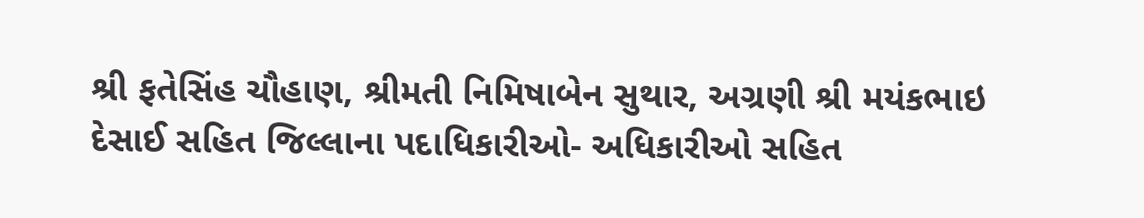શ્રી ફતેસિંહ ચૌહાણ, શ્રીમતી નિમિષાબેન સુથાર, અગ્રણી શ્રી મયંકભાઇ દેસાઈ સહિત જિલ્લાના પદાધિકારીઓ- અધિકારીઓ સહિત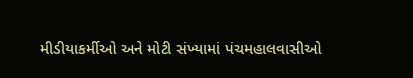મીડીયાકર્મીઓ અને મોટી સંખ્યામાં પંચમહાલવાસીઓ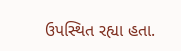ઉપસ્થિત રહ્યા હતા.